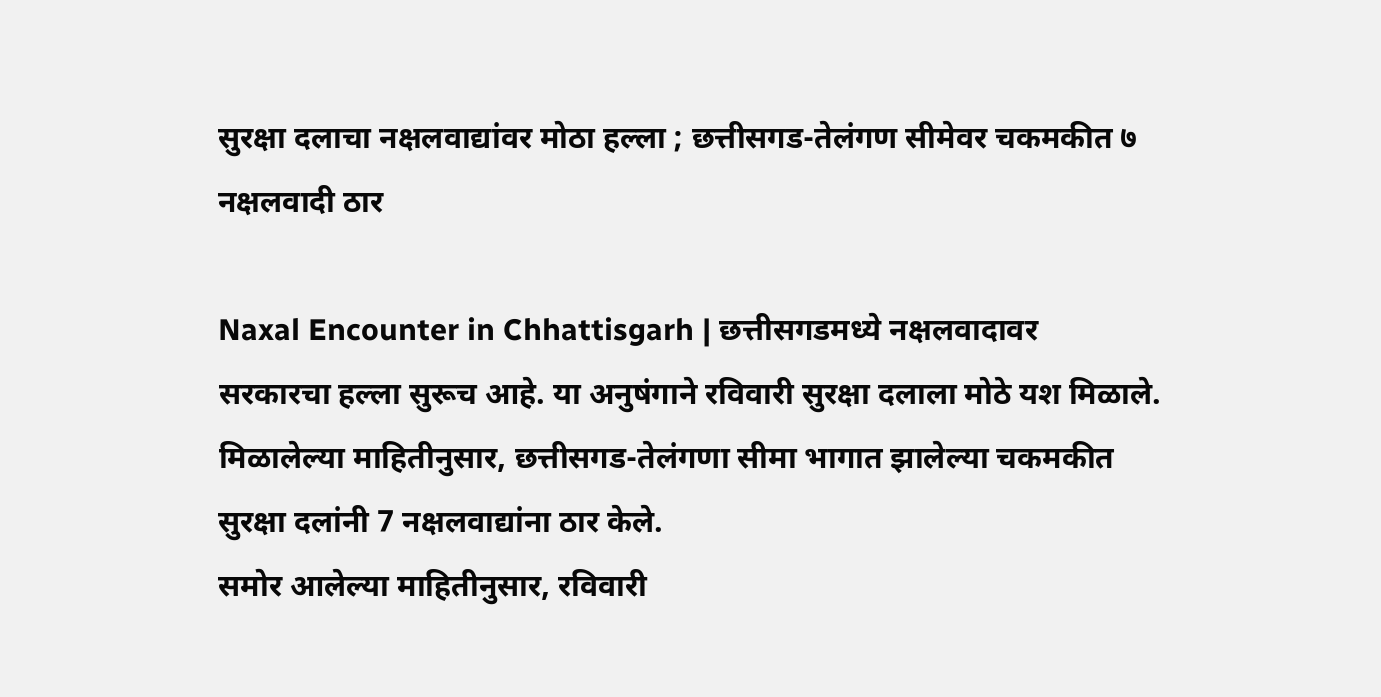सुरक्षा दलाचा नक्षलवाद्यांवर मोठा हल्ला ; छत्तीसगड-तेलंगण सीमेवर चकमकीत ७ नक्षलवादी ठार

Naxal Encounter in Chhattisgarh | छत्तीसगडमध्ये नक्षलवादावर सरकारचा हल्ला सुरूच आहे. या अनुषंगाने रविवारी सुरक्षा दलाला मोठे यश मिळाले. मिळालेल्या माहितीनुसार, छत्तीसगड-तेलंगणा सीमा भागात झालेल्या चकमकीत सुरक्षा दलांनी 7 नक्षलवाद्यांना ठार केले.
समोर आलेल्या माहितीनुसार, रविवारी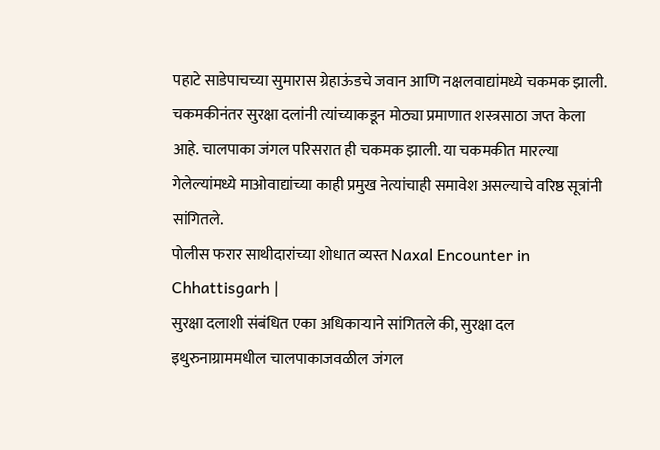पहाटे साडेपाचच्या सुमारास ग्रेहाऊंडचे जवान आणि नक्षलवाद्यांमध्ये चकमक झाली. चकमकीनंतर सुरक्षा दलांनी त्यांच्याकडून मोठ्या प्रमाणात शस्त्रसाठा जप्त केला आहे. चालपाका जंगल परिसरात ही चकमक झाली. या चकमकीत मारल्या गेलेल्यांमध्ये माओवाद्यांच्या काही प्रमुख नेत्यांचाही समावेश असल्याचे वरिष्ठ सूत्रांनी सांगितले.
पोलीस फरार साथीदारांच्या शोधात व्यस्त Naxal Encounter in Chhattisgarh |
सुरक्षा दलाशी संबंधित एका अधिकाऱ्याने सांगितले की, सुरक्षा दल इथुरुनाग्राममधील चालपाकाजवळील जंगल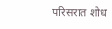परिसरात शोध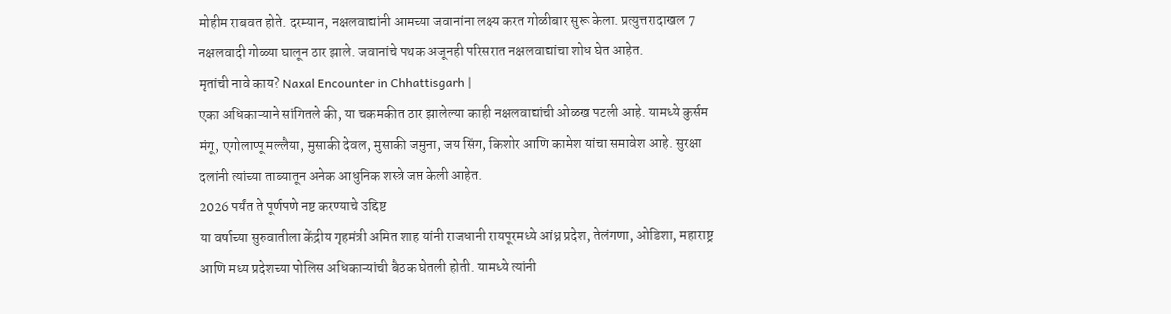मोहीम राबवत होते. दरम्यान, नक्षलवाद्यांनी आमच्या जवानांना लक्ष्य करत गोळीबार सुरू केला. प्रत्युत्तरादाखल 7 नक्षलवादी गोळ्या घालून ठार झाले. जवानांचे पथक अजूनही परिसरात नक्षलवाद्यांचा शोध घेत आहेत.
मृतांची नावे काय? Naxal Encounter in Chhattisgarh |
एका अधिकाऱ्याने सांगितले की, या चकमकीत ठार झालेल्या काही नक्षलवाद्यांची ओळख पटली आहे. यामध्ये कुर्सम मंगू, एगोलाप्पू मल्लैया, मुसाकी देवल, मुसाकी जमुना, जय सिंग, किशोर आणि कामेश यांचा समावेश आहे. सुरक्षा दलांनी त्यांच्या ताब्यातून अनेक आधुनिक शस्त्रे जप्त केली आहेत.
2026 पर्यंत ते पूर्णपणे नष्ट करण्याचे उद्दिष्ट
या वर्षाच्या सुरुवातीला केंद्रीय गृहमंत्री अमित शाह यांनी राजधानी रायपूरमध्ये आंध्र प्रदेश, तेलंगणा, ओडिशा, महाराष्ट्र आणि मध्य प्रदेशच्या पोलिस अधिकाऱ्यांची बैठक घेतली होती. यामध्ये त्यांनी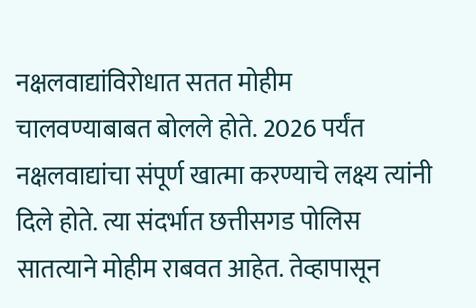नक्षलवाद्यांविरोधात सतत मोहीम चालवण्याबाबत बोलले होते. 2026 पर्यंत नक्षलवाद्यांचा संपूर्ण खात्मा करण्याचे लक्ष्य त्यांनी दिले होते. त्या संदर्भात छत्तीसगड पोलिस सातत्याने मोहीम राबवत आहेत. तेव्हापासून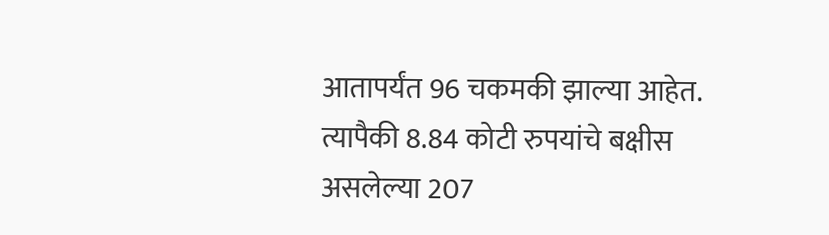आतापर्यंत 96 चकमकी झाल्या आहेत. त्यापैकी 8.84 कोटी रुपयांचे बक्षीस असलेल्या 207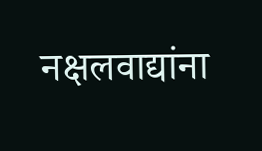नक्षलवाद्यांना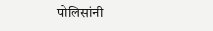पोलिसांनी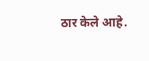ठार केले आहे.